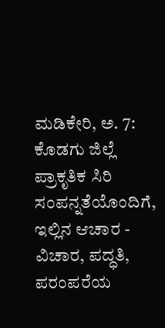ಮಡಿಕೇರಿ, ಅ. 7: ಕೊಡಗು ಜಿಲ್ಲೆ ಪ್ರಾಕೃತಿಕ ಸಿರಿ ಸಂಪನ್ನತೆಯೊಂದಿಗೆ, ಇಲ್ಲಿನ ಆಚಾರ - ವಿಚಾರ, ಪದ್ಧತಿ, ಪರಂಪರೆಯ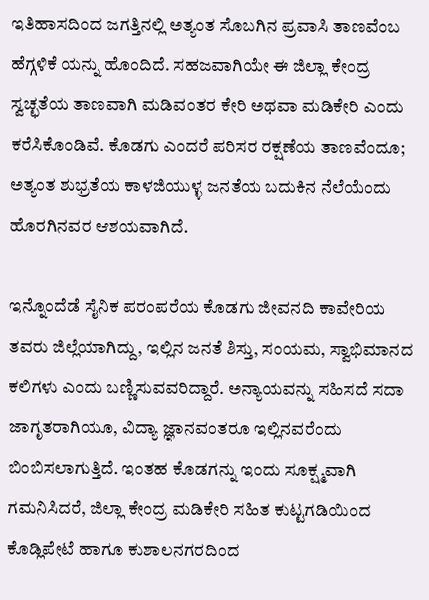ಇತಿಹಾಸದಿಂದ ಜಗತ್ತಿನಲ್ಲಿ ಅತ್ಯಂತ ಸೊಬಗಿನ ಪ್ರವಾಸಿ ತಾಣವೆಂಬ ಹೆಗ್ಗಳಿಕೆ ಯನ್ನು ಹೊಂದಿದೆ. ಸಹಜವಾಗಿಯೇ ಈ ಜಿಲ್ಲಾ ಕೇಂದ್ರ ಸ್ವಚ್ಛತೆಯ ತಾಣವಾಗಿ ಮಡಿವಂತರ ಕೇರಿ ಅಥವಾ ಮಡಿಕೇರಿ ಎಂದು ಕರೆಸಿಕೊಂಡಿವೆ. ಕೊಡಗು ಎಂದರೆ ಪರಿಸರ ರಕ್ಷಣೆಯ ತಾಣವೆಂದೂ; ಅತ್ಯಂತ ಶುಭ್ರತೆಯ ಕಾಳಜಿಯುಳ್ಳ ಜನತೆಯ ಬದುಕಿನ ನೆಲೆಯೆಂದು ಹೊರಗಿನವರ ಆಶಯವಾಗಿದೆ.

ಇನ್ನೊಂದೆಡೆ ಸೈನಿಕ ಪರಂಪರೆಯ ಕೊಡಗು ಜೀವನದಿ ಕಾವೇರಿಯ ತವರು ಜಿಲ್ಲೆಯಾಗಿದ್ದು, ಇಲ್ಲಿನ ಜನತೆ ಶಿಸ್ತು, ಸಂಯಮ, ಸ್ವಾಭಿಮಾನದ ಕಲಿಗಳು ಎಂದು ಬಣ್ಣಿಸುವವರಿದ್ದಾರೆ. ಅನ್ಯಾಯವನ್ನು ಸಹಿಸದೆ ಸದಾ ಜಾಗೃತರಾಗಿಯೂ, ವಿದ್ಯಾ ಜ್ಞಾನವಂತರೂ ಇಲ್ಲಿನವರೆಂದು ಬಿಂಬಿಸಲಾಗುತ್ತಿದೆ. ಇಂತಹ ಕೊಡಗನ್ನು ಇಂದು ಸೂಕ್ಷ್ಮವಾಗಿ ಗಮನಿಸಿದರೆ, ಜಿಲ್ಲಾ ಕೇಂದ್ರ ಮಡಿಕೇರಿ ಸಹಿತ ಕುಟ್ಟಗಡಿಯಿಂದ ಕೊಡ್ಲಿಪೇಟೆ ಹಾಗೂ ಕುಶಾಲನಗರದಿಂದ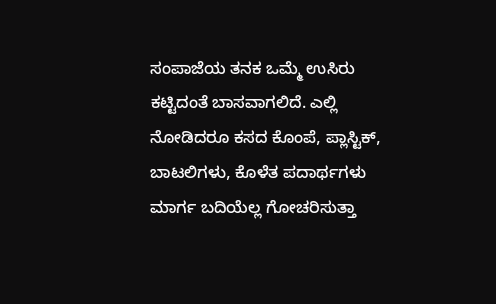ಸಂಪಾಜೆಯ ತನಕ ಒಮ್ಮೆ ಉಸಿರು ಕಟ್ಟಿದಂತೆ ಬಾಸವಾಗಲಿದೆ. ಎಲ್ಲಿ ನೋಡಿದರೂ ಕಸದ ಕೊಂಪೆ, ಪ್ಲಾಸ್ಟಿಕ್, ಬಾಟಲಿಗಳು, ಕೊಳೆತ ಪದಾರ್ಥಗಳು ಮಾರ್ಗ ಬದಿಯೆಲ್ಲ ಗೋಚರಿಸುತ್ತಾ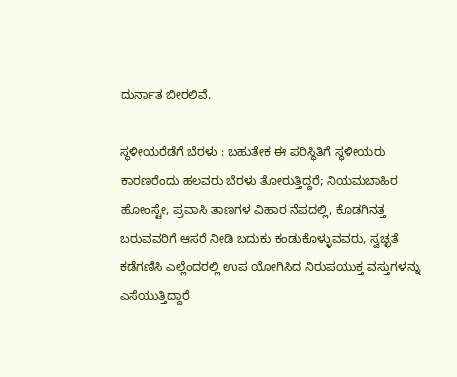ದುರ್ನಾತ ಬೀರಲಿವೆ.

ಸ್ಥಳೀಯರೆಡೆಗೆ ಬೆರಳು : ಬಹುತೇಕ ಈ ಪರಿಸ್ಥಿತಿಗೆ ಸ್ಥಳೀಯರು ಕಾರಣರೆಂದು ಹಲವರು ಬೆರಳು ತೋರುತ್ತಿದ್ದರೆ; ನಿಯಮಬಾಹಿರ ಹೋಂಸ್ಟೇ, ಪ್ರವಾಸಿ ತಾಣಗಳ ವಿಹಾರ ನೆಪದಲ್ಲಿ, ಕೊಡಗಿನತ್ತ ಬರುವವರಿಗೆ ಆಸರೆ ನೀಡಿ ಬದುಕು ಕಂಡುಕೊಳ್ಳುವವರು, ಸ್ವಚ್ಛತೆ ಕಡೆಗಣಿಸಿ ಎಲ್ಲೆಂದರಲ್ಲಿ ಉಪ ಯೋಗಿಸಿದ ನಿರುಪಯುಕ್ತ ವಸ್ತುಗಳನ್ನು ಎಸೆಯುತ್ತಿದ್ದಾರೆ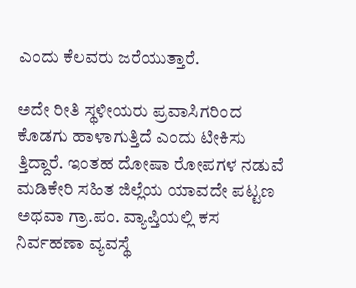ಎಂದು ಕೆಲವರು ಜರೆಯುತ್ತಾರೆ.

ಅದೇ ರೀತಿ ಸ್ಥಳೀಯರು ಪ್ರವಾಸಿಗರಿಂದ ಕೊಡಗು ಹಾಳಾಗುತ್ತಿದೆ ಎಂದು ಟೀಕಿಸು ತ್ತಿದ್ದಾರೆ. ಇಂತಹ ದೋಷಾ ರೋಪಗಳ ನಡುವೆ ಮಡಿಕೇರಿ ಸಹಿತ ಜಿಲ್ಲೆಯ ಯಾವದೇ ಪಟ್ಟಣ ಅಥವಾ ಗ್ರಾ.ಪಂ. ವ್ಯಾಪ್ತಿಯಲ್ಲಿ ಕಸ ನಿರ್ವಹಣಾ ವ್ಯವಸ್ಥೆ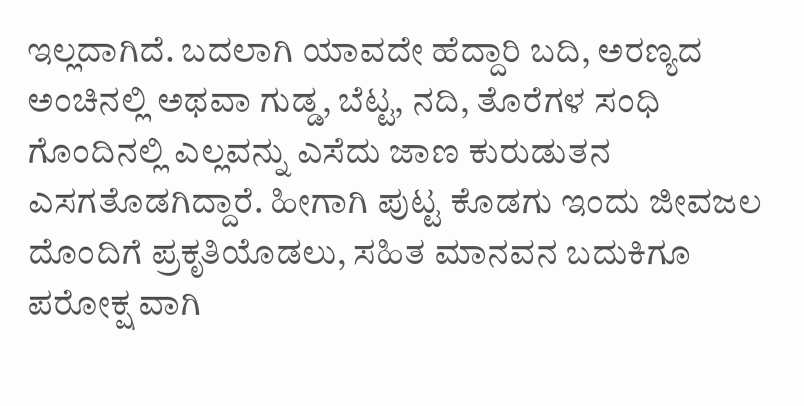ಇಲ್ಲದಾಗಿದೆ. ಬದಲಾಗಿ ಯಾವದೇ ಹೆದ್ದಾರಿ ಬದಿ, ಅರಣ್ಯದ ಅಂಚಿನಲ್ಲಿ ಅಥವಾ ಗುಡ್ಡ, ಬೆಟ್ಟ, ನದಿ, ತೊರೆಗಳ ಸಂಧಿ ಗೊಂದಿನಲ್ಲಿ ಎಲ್ಲವನ್ನು ಎಸೆದು ಜಾಣ ಕುರುಡುತನ ಎಸಗತೊಡಗಿದ್ದಾರೆ. ಹೀಗಾಗಿ ಪುಟ್ಟ ಕೊಡಗು ಇಂದು ಜೀವಜಲ ದೊಂದಿಗೆ ಪ್ರಕೃತಿಯೊಡಲು, ಸಹಿತ ಮಾನವನ ಬದುಕಿಗೂ ಪರೋಕ್ಷ ವಾಗಿ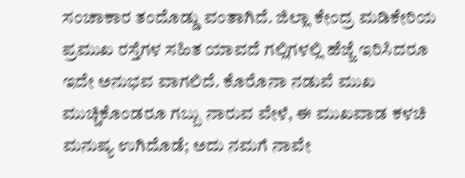ಸಂಚಾಕಾರ ತಂದೊಡ್ಡು ವಂತಾಗಿದೆ. ಜಿಲ್ಲಾ ಕೇಂದ್ರ ಮಡಿಕೇರಿಯ ಪ್ರಮುಖ ರಸ್ತೆಗಳ ಸಹಿತ ಯಾವದೆ ಗಲ್ಲಿಗಳಲ್ಲಿ ಹೆಜ್ಜೆ ಇರಿಸಿದರೂ ಇದೇ ಅನುಭವ ವಾಗಲಿದೆ. ಕೊರೊನಾ ನಡುವೆ ಮುಖ ಮುಚ್ಚಿಕೊಂಡರೂ ಗಬ್ಬು ನಾರುವ ವೇಳೆ, ಈ ಮುಖವಾಡ ಕಳಚಿ ಮನುಷ್ಯ ಉಗಿದೊಡೆ; ಅದು ನಮಗೆ ನಾವೇ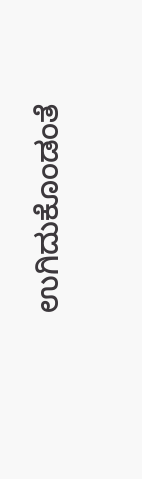ಉಗಿದುಕೊಂಡಂತೆ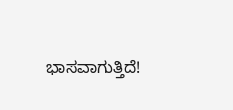ಭಾಸವಾಗುತ್ತಿದೆ!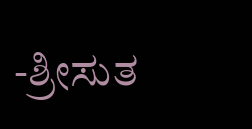-ಶ್ರೀಸುತ